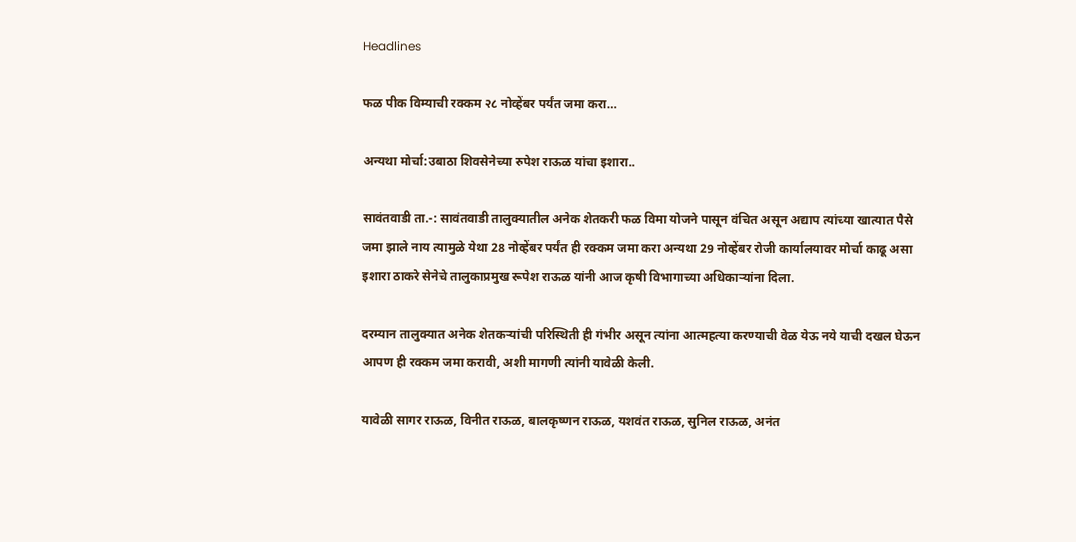Headlines

फळ पीक विम्याची रक्कम २८ नोव्हेंबर पर्यंत जमा करा…

अन्यथा मोर्चा:उबाठा शिवसेनेच्या रुपेश राऊळ यांचा इशारा..

सावंतवाडी ता.-: सावंतवाडी तालुक्यातील अनेक शेतकरी फळ विमा योजने पासून वंचित असून अद्याप त्यांच्या खात्यात पैसे जमा झाले नाय त्यामुळे येथा 28 नोव्हेंबर पर्यंत ही रक्कम जमा करा अन्यथा 29 नोव्हेंबर रोजी कार्यालयावर मोर्चा काढू असा इशारा ठाकरे सेनेचे तालुकाप्रमुख रूपेश राऊळ यांनी आज कृषी विभागाच्या अधिकाऱ्यांना दिला.

दरम्यान तालुक्यात अनेक शेतकऱ्यांची परिस्थिती ही गंभीर असून त्यांना आत्महत्या करण्याची वेळ येऊ नये याची दखल घेऊन आपण ही रक्कम जमा करावी, अशी मागणी त्यांनी यावेळी केली.

यावेळी सागर राऊळ, विनीत राऊळ, बालकृष्णन राऊळ, यशवंत राऊळ, सुनिल राऊळ, अनंत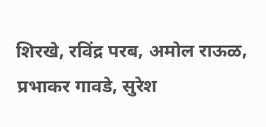शिरखे, रविंद्र परब, अमोल राऊळ, प्रभाकर गावडे, सुरेश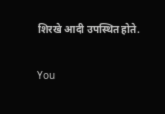शिरखे आदी उपस्थित होते.

You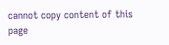cannot copy content of this page